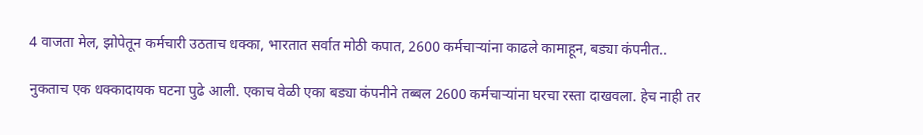4 वाजता मेल, झोपेतून कर्मचारी उठताच धक्का, भारतात सर्वात मोठी कपात, 2600 कर्मचाऱ्यांना काढले कामाहून, बड्या कंपनीत..

नुकताच एक धक्कादायक घटना पुढे आली. एकाच वेळी एका बड्या कंपनीने तब्बल 2600 कर्मचाऱ्यांना घरचा रस्ता दाखवला. हेच नाही तर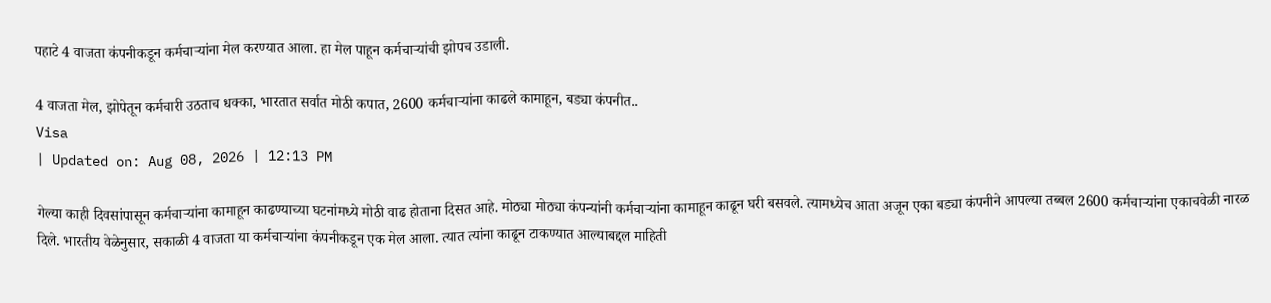पहाटे 4 वाजता कंपनीकडून कर्मचाऱ्यांना मेल करण्यात आला. हा मेल पाहून कर्मचाऱ्यांची झोपच उडाली.

4 वाजता मेल, झोपेतून कर्मचारी उठताच धक्का, भारतात सर्वात मोठी कपात, 2600 कर्मचाऱ्यांना काढले कामाहून, बड्या कंपनीत..
Visa
| Updated on: Aug 08, 2026 | 12:13 PM

गेल्या काही दिवसांपासून कर्मचाऱ्यांना कामाहून काढण्याच्या घटनांमध्ये मोठी वाढ होताना दिसत आहे. मोठ्या मोठ्या कंपन्यांनी कर्मचाऱ्यांना कामाहून काढून घरी बसवले. त्यामध्येच आता अजून एका बड्या कंपनीने आपल्या तब्बल 2600 कर्मचाऱ्यांना एकाचवेळी नारळ दिले. भारतीय वेळेनुसार, सकाळी 4 वाजता या कर्मचाऱ्यांना कंपनीकडून एक मेल आला. त्यात त्यांना काढून टाकण्यात आल्याबद्दल माहिती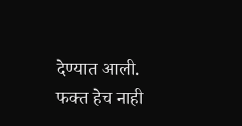देण्यात आली. फक्त हेच नाही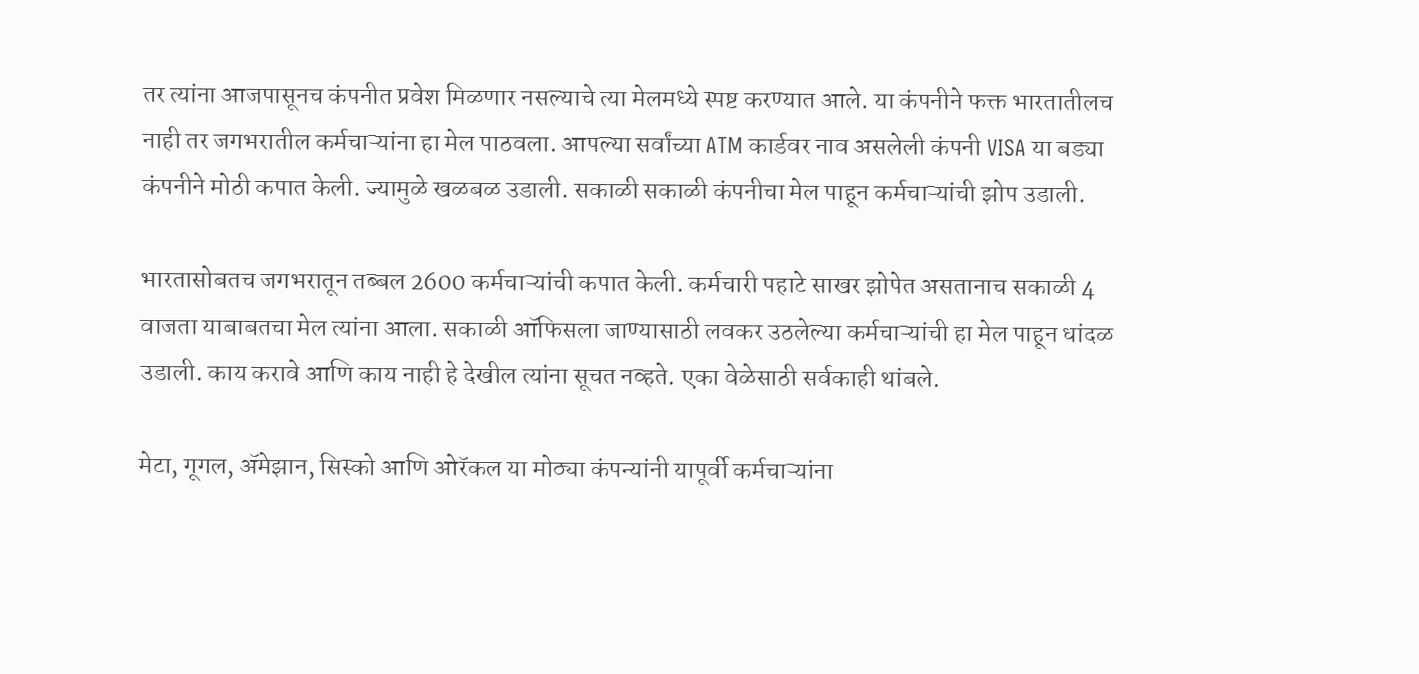तर त्यांना आजपासूनच कंपनीत प्रवेश मिळणार नसल्याचे त्या मेलमध्ये स्पष्ट करण्यात आले. या कंपनीने फक्त भारतातीलच नाही तर जगभरातील कर्मचाऱ्यांना हा मेल पाठवला. आपल्या सर्वांच्या ATM कार्डवर नाव असलेली कंपनी VISA या बड्या कंपनीने मोठी कपात केली. ज्यामुळे खळबळ उडाली. सकाळी सकाळी कंपनीचा मेल पाहून कर्मचाऱ्यांची झोप उडाली.

भारतासोबतच जगभरातून तब्बल 2600 कर्मचाऱ्यांची कपात केली. कर्मचारी पहाटे साखर झोपेत असतानाच सकाळी 4 वाजता याबाबतचा मेल त्यांना आला. सकाळी ऑफिसला जाण्यासाठी लवकर उठलेल्या कर्मचाऱ्यांची हा मेल पाहून धांदळ उडाली. काय करावे आणि काय नाही हे देखील त्यांना सूचत नव्हते. एका वेळेसाठी सर्वकाही थांबले.

मेटा, गूगल, ॲमेझान, सिस्को आणि ओरॅकल या मोठ्या कंपन्यांनी यापूर्वी कर्मचाऱ्यांना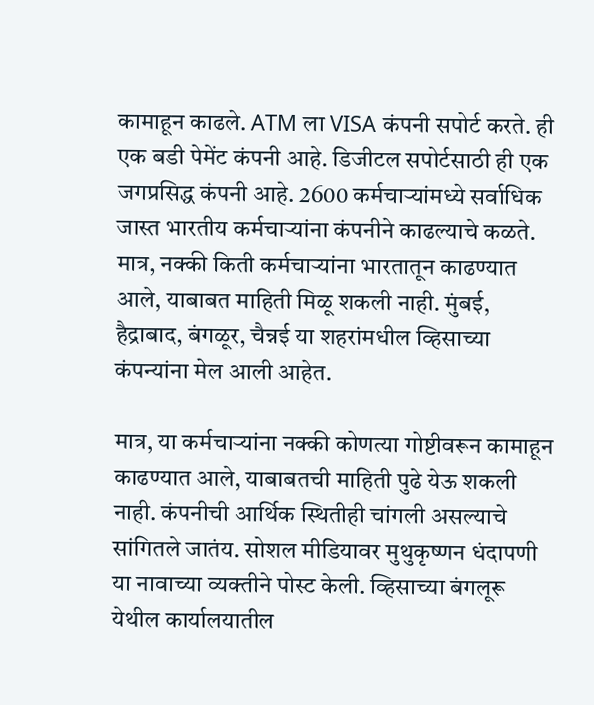कामाहून काढले. ATM ला VISA कंपनी सपोर्ट करते. ही एक बडी पेमेंट कंपनी आहे. डिजीटल सपोर्टसाठी ही एक जगप्रसिद्ध कंपनी आहे. 2600 कर्मचाऱ्यांमध्ये सर्वाधिक जास्त भारतीय कर्मचाऱ्यांना कंपनीने काढल्याचे कळते. मात्र, नक्की किती कर्मचाऱ्यांना भारतातून काढण्यात आले, याबाबत माहिती मिळू शकली नाही. मुंबई, हैद्राबाद, बंगळूर, चैन्नई या शहरांमधील व्हिसाच्या कंपन्यांना मेल आली आहेत.

मात्र, या कर्मचाऱ्यांना नक्की कोणत्या गोष्टीवरून कामाहून काढण्यात आले, याबाबतची माहिती पुढे येऊ शकली नाही. कंपनीची आर्थिक स्थितीही चांगली असल्याचे सांगितले जातंय. सोशल मीडियावर मुथुकृष्णन धंदापणी या नावाच्या व्यक्तीने पोस्ट केली. व्हिसाच्या बंगलूरू येथील कार्यालयातील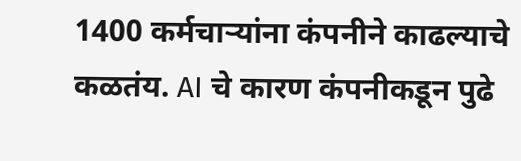1400 कर्मचाऱ्यांना कंपनीने काढल्याचे कळतंय. AI चे कारण कंपनीकडून पुढे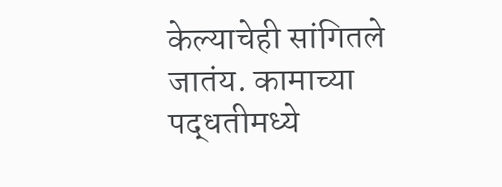केल्याचेही सांगितले जातंय. कामाच्या पद्धतीमध्ये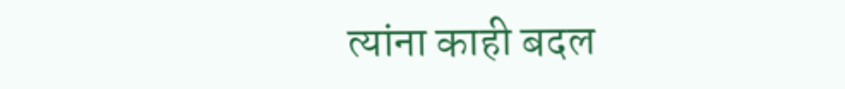त्यांना काही बदल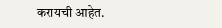करायची आहेत.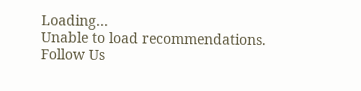Loading...
Unable to load recommendations.
Follow Us